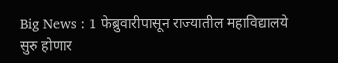Big News : 1 फेब्रुवारीपासून राज्यातील महाविद्यालये सुरु होणार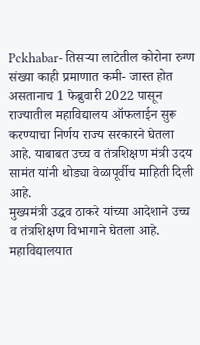Pckhabar- तिसऱ्या लाटेतील कोरोना रुग्ण संख्या काही प्रमाणात कमी- जास्त होत असतानाच 1 फेब्रुवारी 2022 पासून राज्यातील महाविद्यालय ऑफलाईन सुरू करण्याचा निर्णय राज्य सरकारने घेतला आहे. याबाबत उच्च व तंत्रशिक्षण मंत्री उदय सामंत यांनी थोड्या वेळापूर्वीच माहिती दिली आहे.
मुख्यमंत्री उद्धव ठाकरे यांच्या आदेशाने उच्च व तंत्रशिक्षण विभागाने घेतला आहे. महाविद्यालयात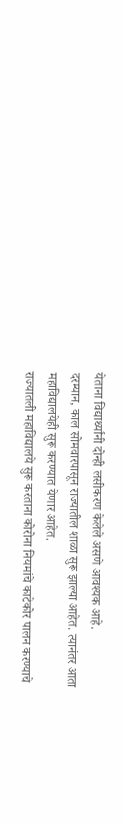येताना विद्यार्थ्यांनी दोन्ही लसीकरण केलेले असणे आवश्यक आहे.
दरम्यान, काल सोमवारपासून राज्यातील शाळा सुरू झाल्या आहेत. त्यानंतर आता महाविद्यालयेही सुरू करण्यात येणार आहेत.
राज्यातली महाविद्यालये सुरू करताना कोरोना नियमांचे काटेकोर पालन करण्याचे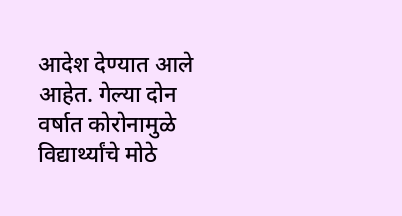आदेश देण्यात आले आहेत. गेल्या दोन वर्षात कोरोनामुळे विद्यार्थ्यांचे मोठे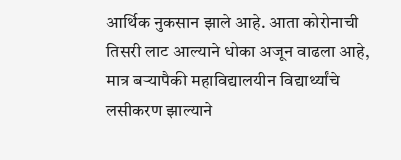आर्थिक नुकसान झाले आहे. आता कोरोनाची तिसरी लाट आल्याने धोका अजून वाढला आहे, मात्र बऱ्यापैकी महाविद्यालयीन विद्यार्थ्यांचे लसीकरण झाल्याने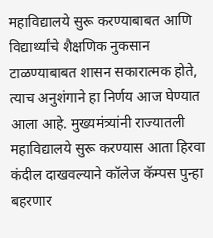महाविद्यालये सुरू करण्याबाबत आणि विद्यार्थ्यांचे शैक्षणिक नुकसान टाळण्याबाबत शासन सकारात्मक होते, त्याच अनुशंगाने हा निर्णय आज घेण्यात आला आहे. मुख्यमंत्र्यांनी राज्यातली महाविद्यालये सुरू करण्यास आता हिरवा कंदील दाखवल्याने कॉलेज कॅम्पस पुन्हा बहरणार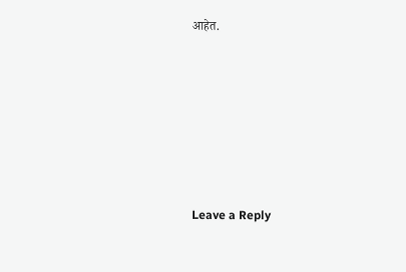आहेत.










Leave a Reply